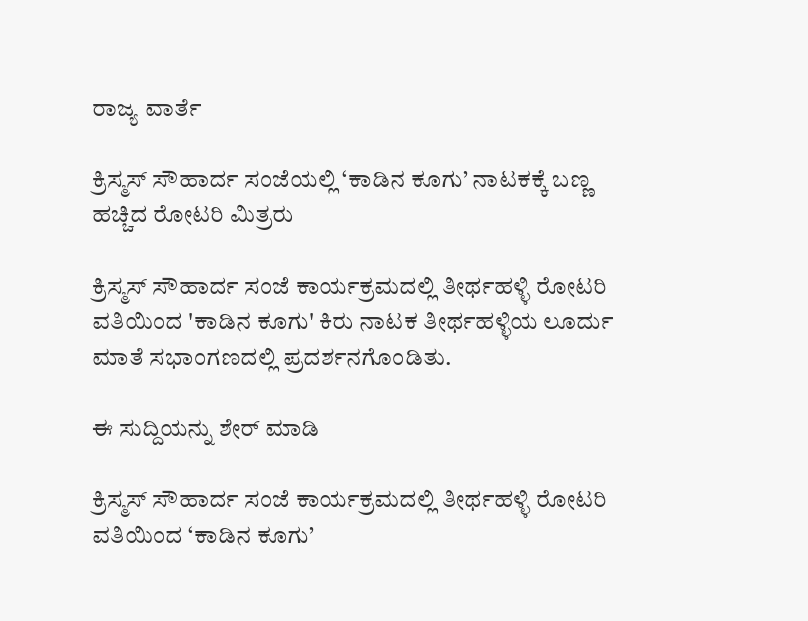ರಾಜ್ಯ ವಾರ್ತೆ

ಕ್ರಿಸ್ಮಸ್ ಸೌಹಾರ್ದ ಸಂಜೆಯಲ್ಲಿ ‘ಕಾಡಿನ ಕೂಗು’ ನಾಟಕಕ್ಕೆ ಬಣ್ಣ ಹಚ್ಚಿದ ರೋಟರಿ ಮಿತ್ರರು

ಕ್ರಿಸ್ಮಸ್ ಸೌಹಾರ್ದ ಸಂಜೆ ಕಾರ್ಯಕ್ರಮದಲ್ಲಿ ತೀರ್ಥಹಳ್ಳಿ ರೋಟರಿ ವತಿಯಿಂದ 'ಕಾಡಿನ ಕೂಗು' ಕಿರು ನಾಟಕ ತೀರ್ಥಹಳ್ಳಿಯ ಲೂರ್ದು ಮಾತೆ ಸಭಾಂಗಣದಲ್ಲಿ ಪ್ರದರ್ಶನಗೊಂಡಿತು.

ಈ ಸುದ್ದಿಯನ್ನು ಶೇರ್ ಮಾಡಿ

ಕ್ರಿಸ್ಮಸ್ ಸೌಹಾರ್ದ ಸಂಜೆ ಕಾರ್ಯಕ್ರಮದಲ್ಲಿ ತೀರ್ಥಹಳ್ಳಿ ರೋಟರಿ ವತಿಯಿಂದ ‘ಕಾಡಿನ ಕೂಗು’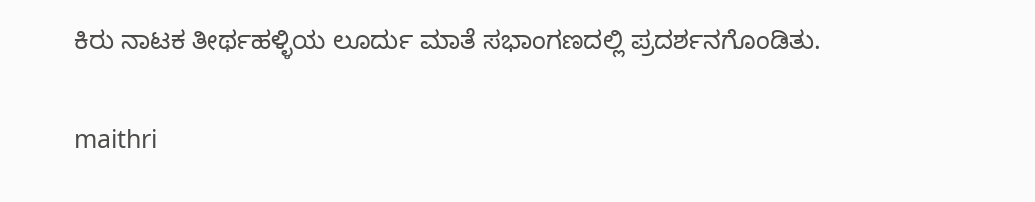ಕಿರು ನಾಟಕ ತೀರ್ಥಹಳ್ಳಿಯ ಲೂರ್ದು ಮಾತೆ ಸಭಾಂಗಣದಲ್ಲಿ ಪ್ರದರ್ಶನಗೊಂಡಿತು.

maithri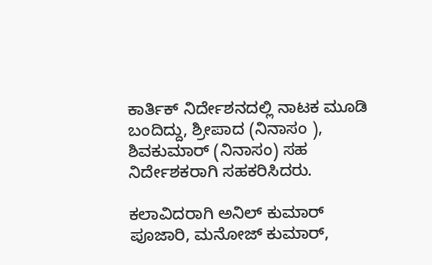ಕಾರ್ತಿಕ್ ನಿರ್ದೇಶನದಲ್ಲಿ ನಾಟಕ ಮೂಡಿ ಬಂದಿದ್ದು, ಶ್ರೀಪಾದ (ನಿನಾಸಂ ), ಶಿವಕುಮಾರ್ (ನಿನಾಸಂ) ಸಹ ನಿರ್ದೇಶಕರಾಗಿ ಸಹಕರಿಸಿದರು.

ಕಲಾವಿದರಾಗಿ ಅನಿಲ್ ಕುಮಾರ್ ಪೂಜಾರಿ, ಮನೋಜ್ ಕುಮಾರ್,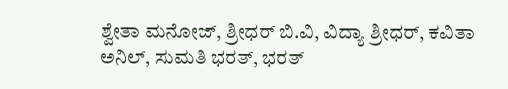ಶ್ವೇತಾ ಮನೋಜ್, ಶ್ರೀಧರ್ ಬಿ.ವಿ, ವಿದ್ಯಾ ಶ್ರೀಧರ್, ಕವಿತಾ ಅನಿಲ್, ಸುಮತಿ ಭರತ್, ಭರತ್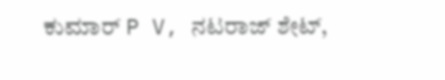ಕುಮಾರ್ P V, ನಟರಾಜ್ ಶೇಟ್,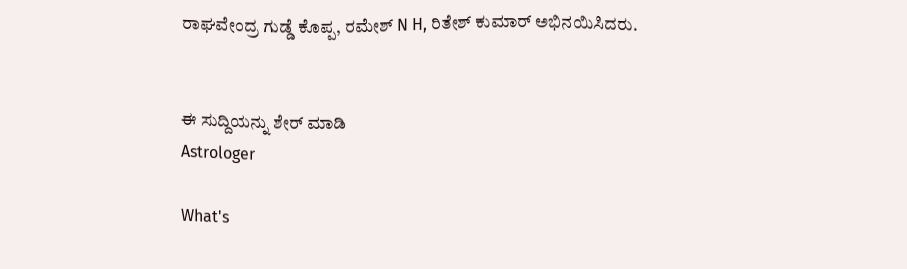ರಾಘವೇಂದ್ರ ಗುಡ್ಡೆ ಕೊಪ್ಪ, ರಮೇಶ್ N H, ರಿತೇಶ್ ಕುಮಾರ್ ಅಭಿನಯಿಸಿದರು.


ಈ ಸುದ್ದಿಯನ್ನು ಶೇರ್ ಮಾಡಿ
Astrologer

What's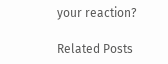your reaction?

Related Posts